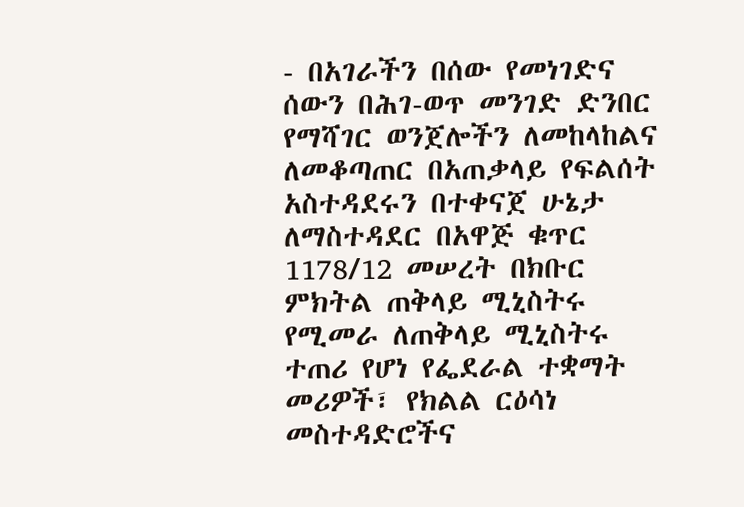- በአገራችን በሰው የመነገድና ሰውን በሕገ-ወጥ መንገድ ድንበር የማሻገር ወንጀሎችን ለመከላከልና ለመቆጣጠር በአጠቃላይ የፍልሰት አስተዳደሩን በተቀናጀ ሁኔታ ለማስተዳደር በአዋጅ ቁጥር 1178/12 መሠረት በክቡር ምክትል ጠቅላይ ሚኒስትሩ የሚመራ ለጠቅላይ ሚኒስትሩ ተጠሪ የሆነ የፌደራል ተቋማት መሪዎች፣ የክልል ርዕሳነ መስተዳድሮችና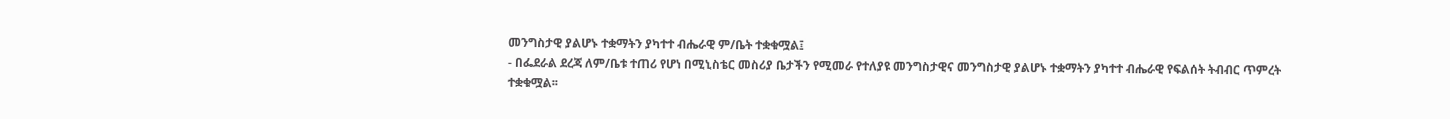መንግስታዊ ያልሆኑ ተቋማትን ያካተተ ብሔራዊ ም/ቤት ተቋቁሟል፤
- በፌደራል ደረጃ ለም/ቤቱ ተጠሪ የሆነ በሚኒስቴር መስሪያ ቤታችን የሚመራ የተለያዩ መንግስታዊና መንግስታዊ ያልሆኑ ተቋማትን ያካተተ ብሔራዊ የፍልሰት ትብብር ጥምረት ተቋቁሟል፡፡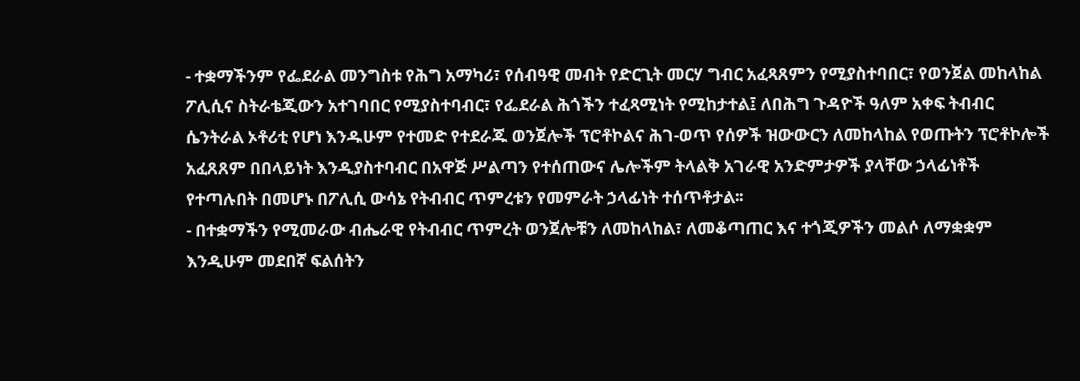- ተቋማችንም የፌደራል መንግስቱ የሕግ አማካሪ፣ የሰብዓዊ መብት የድርጊት መርሃ ግብር አፈጻጸምን የሚያስተባበር፣ የወንጀል መከላከል ፖሊሲና ስትራቴጂውን አተገባበር የሚያስተባብር፣ የፌደራል ሕጎችን ተፈጻሚነት የሚከታተል፤ ለበሕግ ጉዳዮች ዓለም አቀፍ ትብብር ሴንትራል ኦቶሪቲ የሆነ እንዱሁም የተመድ የተደራጁ ወንጀሎች ፕሮቶኮልና ሕገ-ወጥ የሰዎች ዝውውርን ለመከላከል የወጡትን ፕሮቶኮሎች አፈጸጸም በበላይነት እንዲያስተባብር በአዋጅ ሥልጣን የተሰጠውና ሌሎችም ትላልቅ አገራዊ አንድምታዎች ያላቸው ኃላፊነቶች የተጣሉበት በመሆኑ በፖሊሲ ውሳኔ የትብብር ጥምረቱን የመምራት ኃላፊነት ተሰጥቶታል፡፡
- በተቋማችን የሚመራው ብሔራዊ የትብብር ጥምረት ወንጀሎቹን ለመከላከል፣ ለመቆጣጠር እና ተጎጂዎችን መልሶ ለማቋቋም እንዲሁም መደበኛ ፍልሰትን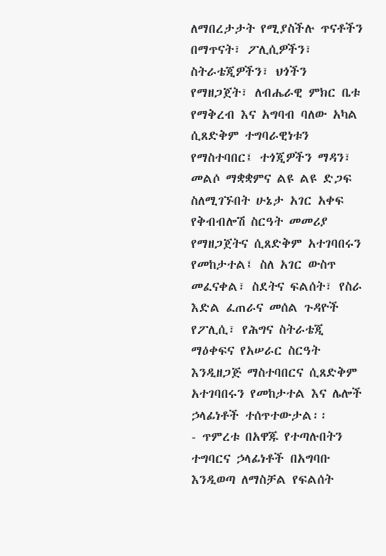ለማበረታታት የሚያስችሉ ጥናቶችን በማጥናት፣ ፖሊሲዎችን፣ ስትራቴጂዎችን፣ ህጎችን የማዘጋጀት፣ ለብሔራዊ ምክር ቤቱ የማቅረብ እና አግባብ ባለው አካል ሲጸድቅም ተግባራዊነቱን የማስተባበር፤ ተጎጂዎችን ማዳን፣ መልሶ ማቋቋምና ልዩ ልዩ ድጋፍ ስለሚገኙበት ሁኔታ አገር አቀፍ የቅብብሎሽ ስርዓት መመሪያ የማዘጋጀትና ሲጸድቅም አተገባበሩን የመከታተል፤ ስለ አገር ውስጥ መፈናቀል፣ ስደትና ፍልሰት፣ የስራ እድል ፈጠራና መሰል ጉዳዮች የፖሊሲ፣ የሕግና ስትራቴጂ ማዕቀፍና የአሠራር ስርዓት እንዲዘጋጅ ማስተባበርና ሲጸድቅም አተገባበሩን የመከታተል እና ሌሎች ኃላፊነቶች ተሰጥተውታል፡፡
- ጥምረቱ በአዋጁ የተጣሉበትን ተግባርና ኃላፊነቶች በአግባቡ እንዲወጣ ለማስቻል የፍልሰት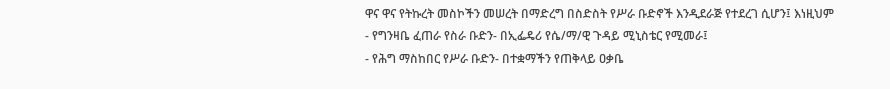ዋና ዋና የትኩረት መስኮችን መሠረት በማድረግ በስድስት የሥራ ቡድኖች እንዲደራጅ የተደረገ ሲሆን፤ እነዚህም
- የግንዛቤ ፈጠራ የስራ ቡድን- በኢፌዴሪ የሴ/ማ/ዊ ጉዳይ ሚኒስቴር የሚመራ፤
- የሕግ ማስከበር የሥራ ቡድን- በተቋማችን የጠቅላይ ዐቃቤ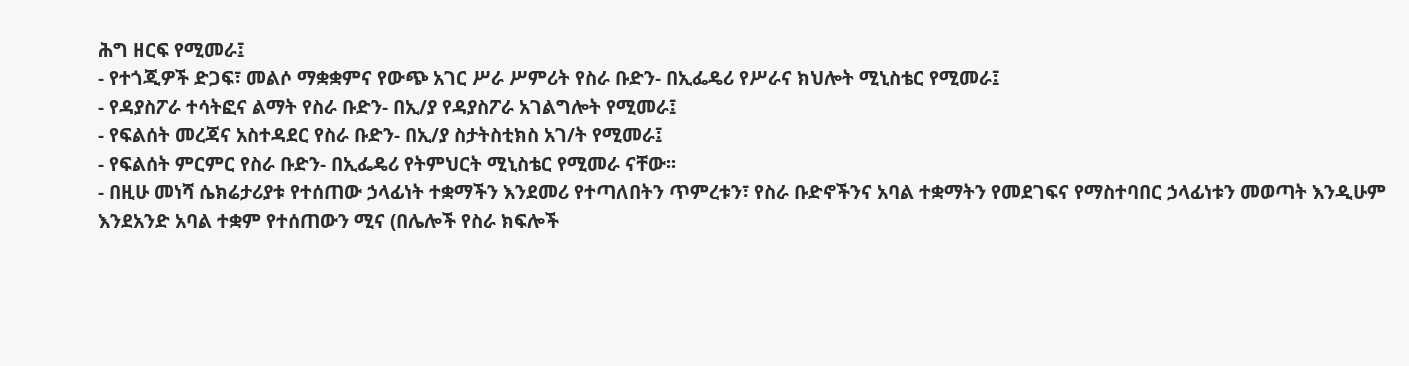ሕግ ዘርፍ የሚመራ፤
- የተጎጂዎች ድጋፍ፣ መልሶ ማቋቋምና የውጭ አገር ሥራ ሥምሪት የስራ ቡድን- በኢፌዴሪ የሥራና ክህሎት ሚኒስቴር የሚመራ፤
- የዳያስፖራ ተሳትፎና ልማት የስራ ቡድን- በኢ/ያ የዳያስፖራ አገልግሎት የሚመራ፤
- የፍልሰት መረጃና አስተዳደር የስራ ቡድን- በኢ/ያ ስታትስቲክስ አገ/ት የሚመራ፤
- የፍልሰት ምርምር የስራ ቡድን- በኢፌዴሪ የትምህርት ሚኒስቴር የሚመራ ናቸው፡፡
- በዚሁ መነሻ ሴክሬታሪያቱ የተሰጠው ኃላፊነት ተቋማችን እንደመሪ የተጣለበትን ጥምረቱን፣ የስራ ቡድኖችንና አባል ተቋማትን የመደገፍና የማስተባበር ኃላፊነቱን መወጣት እንዲሁም እንደአንድ አባል ተቋም የተሰጠውን ሚና (በሌሎች የስራ ክፍሎች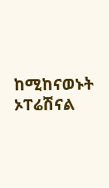ከሚከናወኑት ኦፐሬሽናል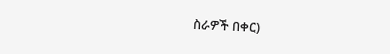ስራዎች በቀር)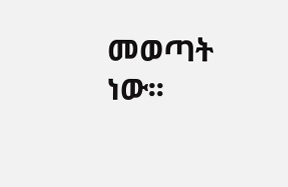መወጣት ነው፡፡